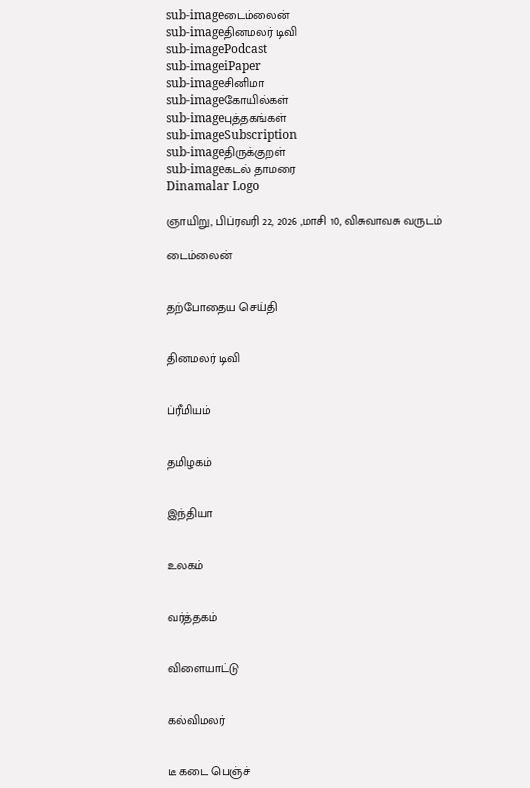sub-imageடைம்லைன்
sub-imageதினமலர் டிவி
sub-imagePodcast
sub-imageiPaper
sub-imageசினிமா
sub-imageகோயில்கள்
sub-imageபுத்தகங்கள்
sub-imageSubscription
sub-imageதிருக்குறள்
sub-imageகடல் தாமரை
Dinamalar Logo

ஞாயிறு, பிப்ரவரி 22, 2026 ,மாசி 10, விசுவாவசு வருடம்

டைம்லைன்


தற்போதைய செய்தி


தினமலர் டிவி


ப்ரீமியம்


தமிழகம்


இந்தியா


உலகம்


வர்த்தகம்


விளையாட்டு


கல்விமலர்


டீ கடை பெஞ்ச்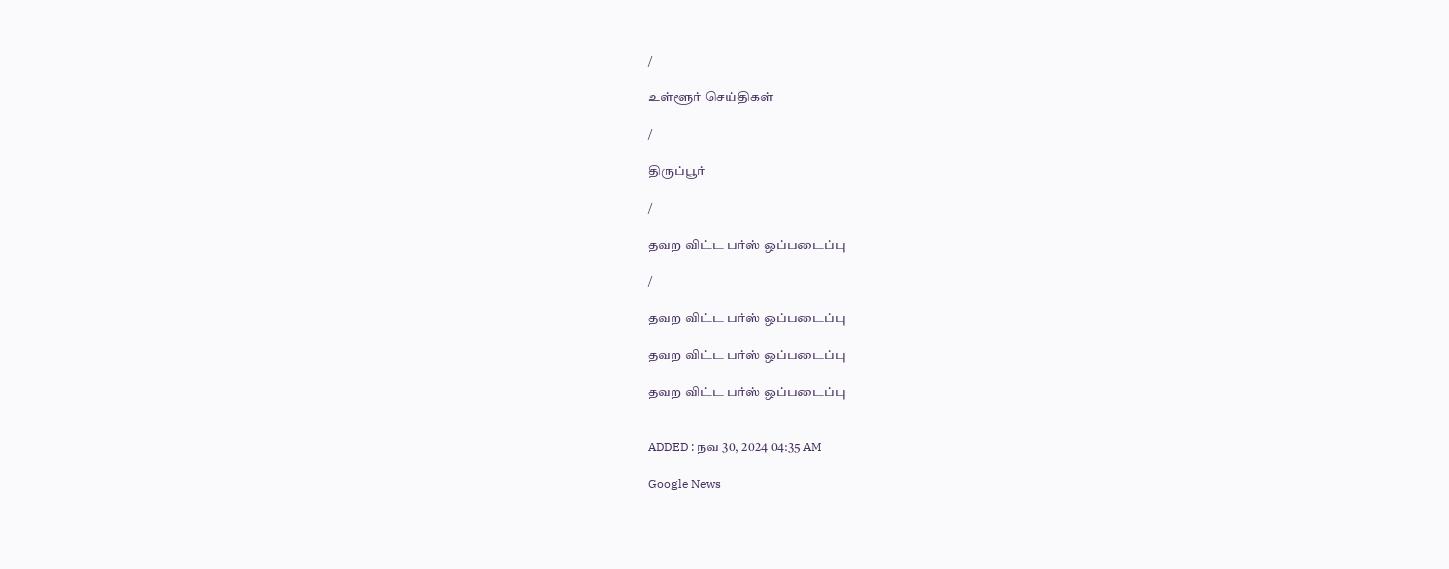/

உள்ளூர் செய்திகள்

/

திருப்பூர்

/

தவற விட்ட பர்ஸ் ஒப்படைப்பு

/

தவற விட்ட பர்ஸ் ஒப்படைப்பு

தவற விட்ட பர்ஸ் ஒப்படைப்பு

தவற விட்ட பர்ஸ் ஒப்படைப்பு


ADDED : நவ 30, 2024 04:35 AM

Google News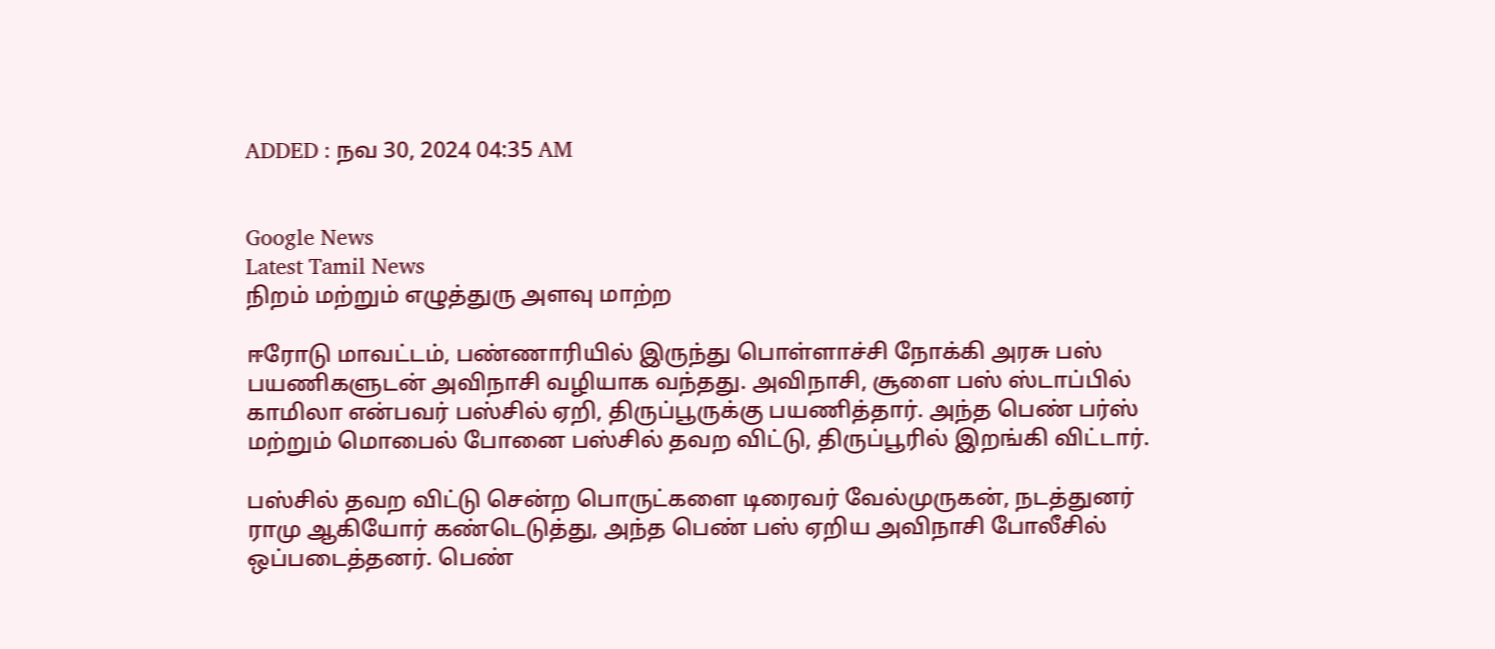ADDED : நவ 30, 2024 04:35 AM


Google News
Latest Tamil News
நிறம் மற்றும் எழுத்துரு அளவு மாற்ற

ஈரோடு மாவட்டம், பண்ணாரியில் இருந்து பொள்ளாச்சி நோக்கி அரசு பஸ் பயணிகளுடன் அவிநாசி வழியாக வந்தது. அவிநாசி, சூளை பஸ் ஸ்டாப்பில் காமிலா என்பவர் பஸ்சில் ஏறி, திருப்பூருக்கு பயணித்தார். அந்த பெண் பர்ஸ் மற்றும் மொபைல் போனை பஸ்சில் தவற விட்டு, திருப்பூரில் இறங்கி விட்டார்.

பஸ்சில் தவற விட்டு சென்ற பொருட்களை டிரைவர் வேல்முருகன், நடத்துனர் ராமு ஆகியோர் கண்டெடுத்து, அந்த பெண் பஸ் ஏறிய அவிநாசி போலீசில் ஒப்படைத்தனர். பெண்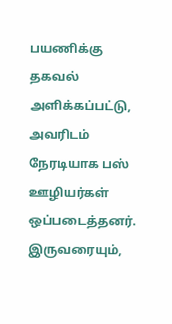பயணிக்கு தகவல் அளிக்கப்பட்டு, அவரிடம் நேரடியாக பஸ் ஊழியர்கள் ஒப்படைத்தனர். இருவரையும்,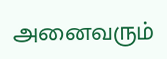அனைவரும்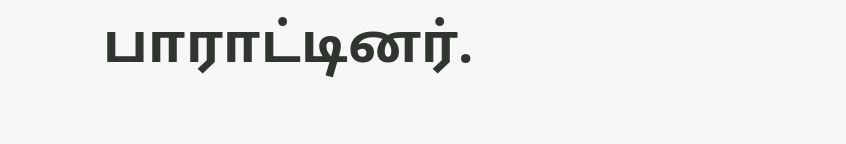பாராட்டினர்.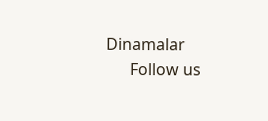Dinamalar
      Follow us